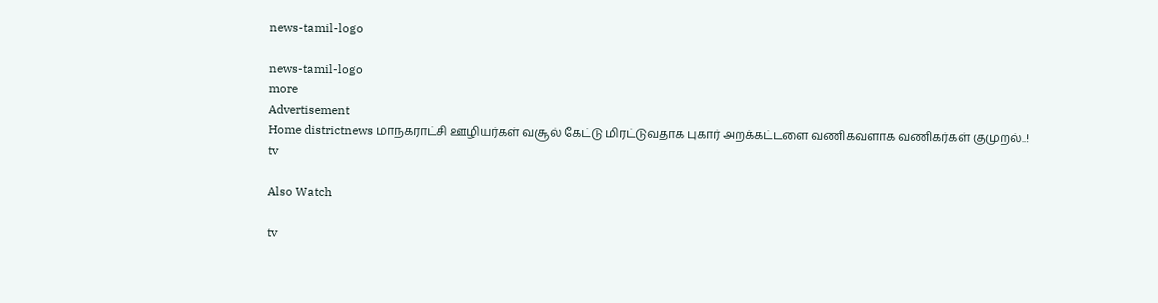news-tamil-logo

news-tamil-logo
more
Advertisement
Home districtnews மாநகராட்சி ஊழியர்கள் வசூல் கேட்டு மிரட்டுவதாக புகார் அறக்கட்டளை வணிகவளாக வணிகர்கள் குமுறல்..!
tv

Also Watch

tv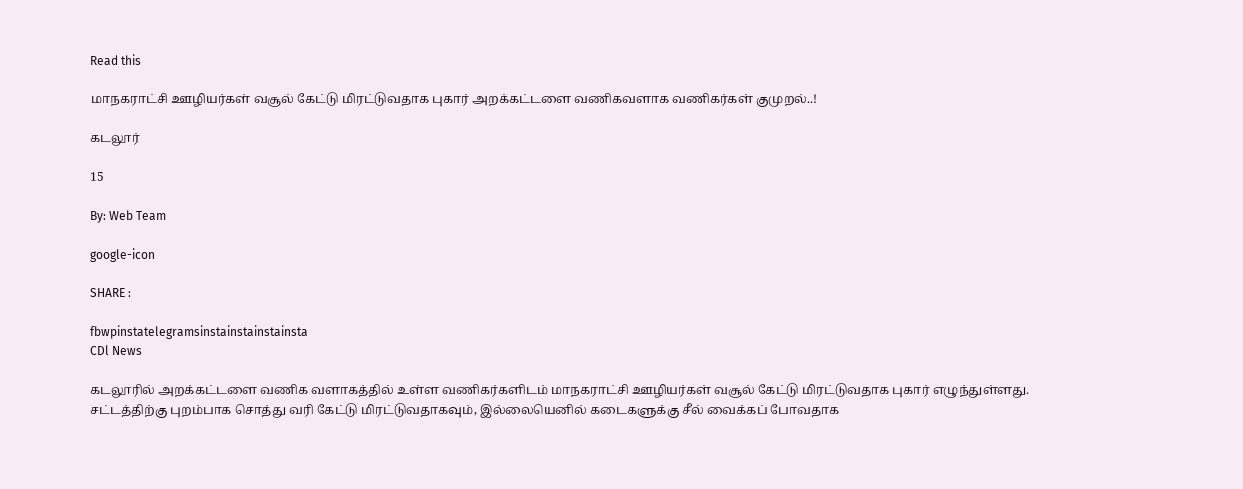Read this

மாநகராட்சி ஊழியர்கள் வசூல் கேட்டு மிரட்டுவதாக புகார் அறக்கட்டளை வணிகவளாக வணிகர்கள் குமுறல்..!

கடலூர்

15

By: Web Team

google-icon

SHARE :

fbwpinstatelegramsinstainstainstainsta
CDl News

கடலூரில் அறக்கட்டளை வணிக வளாகத்தில் உள்ள வணிகர்களிடம் மாநகராட்சி ஊழியர்கள் வசூல் கேட்டு மிரட்டுவதாக புகார் எழுந்துள்ளது. சட்டத்திற்கு புறம்பாக சொத்து வரி கேட்டு மிரட்டுவதாகவும், இல்லையெனில் கடைகளுக்கு சீல் வைக்கப் போவதாக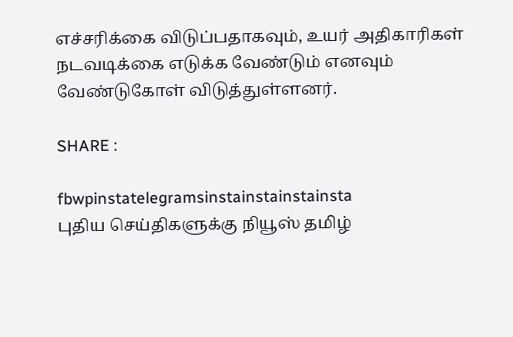எச்சரிக்கை விடுப்பதாகவும், உயர் அதிகாரிகள் நடவடிக்கை எடுக்க வேண்டும் எனவும் வேண்டுகோள் விடுத்துள்ளனர்.

SHARE :

fbwpinstatelegramsinstainstainstainsta
புதிய செய்திகளுக்கு நியூஸ் தமிழ்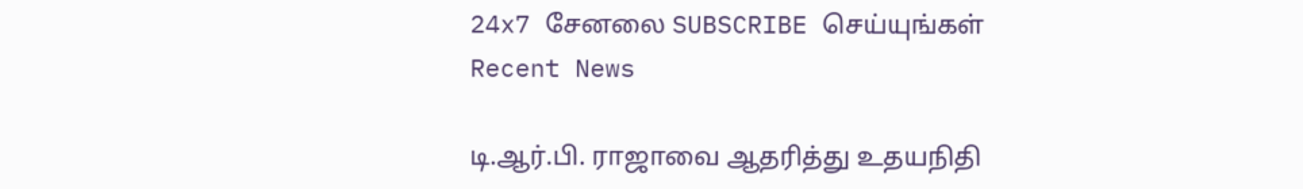24x7 சேனலை SUBSCRIBE செய்யுங்கள்
Recent News

டி.ஆர்.பி. ராஜாவை ஆதரித்து உதயநிதி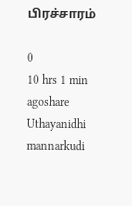பிரச்சாரம்

0
10 hrs 1 min agoshare
Uthayanidhi mannarkudi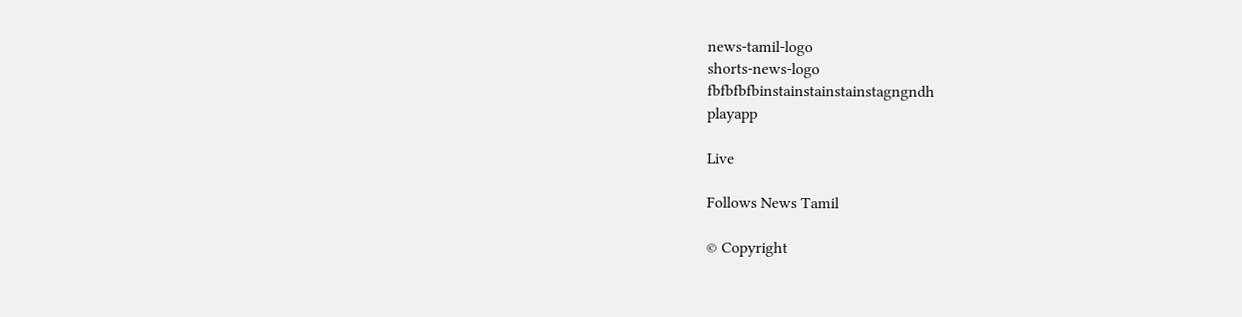news-tamil-logo
shorts-news-logo
fbfbfbfbinstainstainstainstagngndh
playapp

Live

Follows News Tamil

© Copyright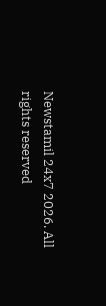Newstamil 24x7 2026. All rights reserved